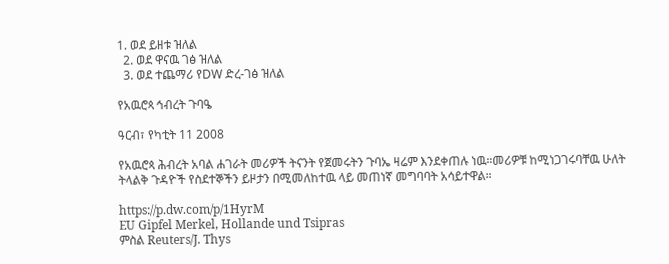1. ወደ ይዘቱ ዝለል
  2. ወደ ዋናዉ ገፅ ዝለል
  3. ወደ ተጨማሪ የDW ድረ-ገፅ ዝለል

የአዉሮጳ ኅብረት ጉባዔ

ዓርብ፣ የካቲት 11 2008

የአዉሮጳ ሕብረት አባል ሐገራት መሪዎች ትናንት የጀመሩትን ጉባኤ ዛሬም እንደቀጠሉ ነዉ።መሪዎቹ ከሚነጋገሩባቸዉ ሁለት ትላልቅ ጉዳዮች የስደተኞችን ይዞታን በሚመለከተዉ ላይ መጠነኛ መግባባት አሳይተዋል።

https://p.dw.com/p/1HyrM
EU Gipfel Merkel, Hollande und Tsipras
ምስል Reuters/J. Thys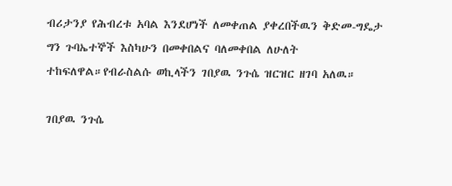ብሪታንያ የሕብረቱ አባል እንደሆነች ለመቀጠል ያቀረበችዉን ቅድመ-ግዴታ ግን ጉባኤተኞች እስካሁን በመቀበልና ባለመቀበል ለሁለት ተከፍለዋል።የብራስልሱ ወኪላችን ገበያዉ ንጉሴ ዝርዝር ዘገባ አለዉ።

ገበያዉ ንጉሴ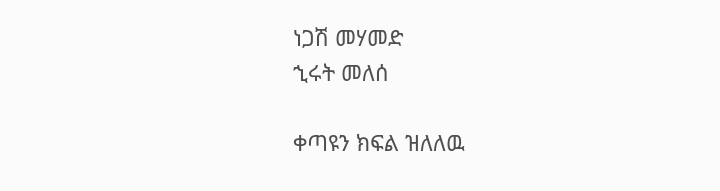ነጋሽ መሃመድ
ኂሩት መለሰ

ቀጣዩን ክፍል ዝለለዉ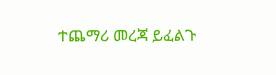ተጨማሪ መረጃ ይፈልጉ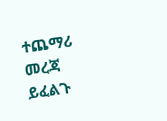ተጨማሪ መረጃ ይፈልጉ